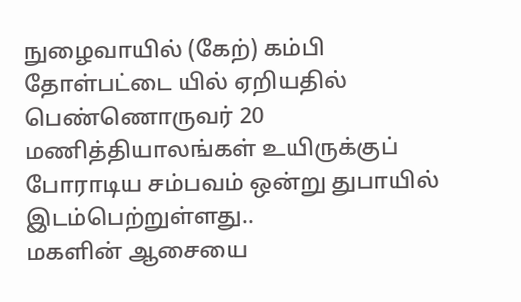நுழைவாயில் (கேற்) கம்பி தோள்பட்டை யில் ஏறியதில் பெண்ணொருவர் 20 மணித்தியாலங்கள் உயிருக்குப் போராடிய சம்பவம் ஒன்று துபாயில் இடம்பெற்றுள்ளது..
மகளின் ஆசையை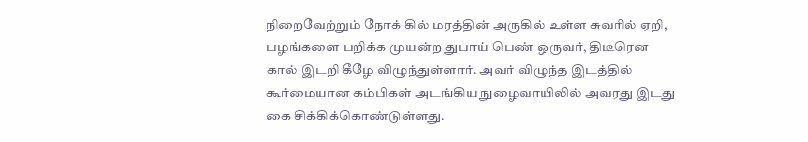நிறைவேற்றும் நோக் கில் மரத்தின் அருகில் உள்ள சுவரில் ஏறி, பழங்களை பறிக்க முயன்ற துபாய் பெண் ஒருவர், திடீரென கால் இடறி கீழே விழுந்துள்ளார். அவர் விழுந்த இடத்தில் கூர்மையான கம்பிகள் அடங்கிய நுழைவாயிலில் அவரது இடது கை சிக்கிக்கொண்டுள்ளது.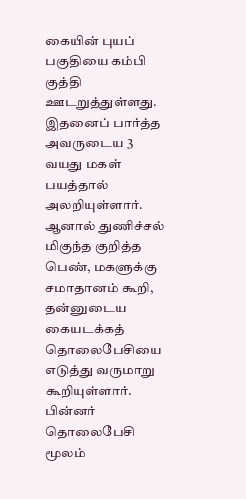கையின் புயப் பகுதியை கம்பி குத்தி ஊடறுத்துள்ளது. இதனைப் பார்த்த அவருடைய 3 வயது மகள் பயத்தால் அலறியுள்ளார். ஆனால் துணிச்சல் மிகுந்த குறித்த பெண், மகளுக்கு சமாதானம் கூறி, தன்னுடைய கையடக்கத் தொலைபேசியை எடுத்து வருமாறு கூறியுள்ளார். பின்னர் தொலைபேசி மூலம்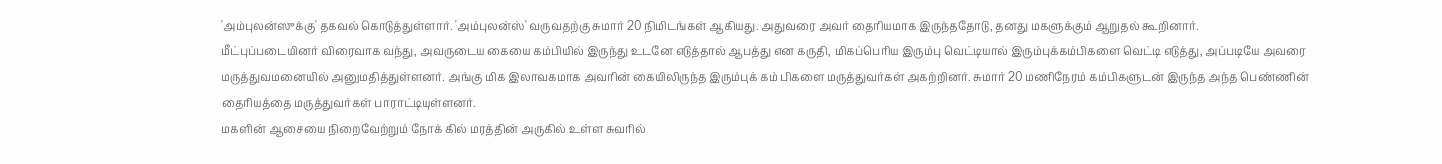'அம்புலன்ஸுக்கு' தகவல் கொடுத்துள்ளார். 'அம்புலன்ஸ்' வருவதற்கு சுமார் 20 நிமிடங்கள் ஆகியது. அதுவரை அவர் தைரியமாக இருந்ததோடு, தனது மகளுக்கும் ஆறுதல் கூறினார்.
மீட்புப்படையினர் விரைவாக வந்து, அவருடைய கையை கம்பியில் இருந்து உடனே எடுத்தால் ஆபத்து என கருதி, மிகப்பெரிய இரும்பு வெட்டியால் இரும்புக்கம்பிகளை வெட்டி எடுத்து, அப்படியே அவரை மருத்துவமனையில் அனுமதித்துள்ளனர். அங்கு மிக இலாவகமாக அவரின் கையிலிருந்த இரும்புக் கம் பிகளை மருத்துவர்கள் அகற்றினர். சுமார் 20 மணிநேரம் கம்பிகளுடன் இருந்த அந்த பெண்ணின் தைரியத்தை மருத்துவர்கள் பாராட்டியுள்ளனர்.
மகளின் ஆசையை நிறைவேற்றும் நோக் கில் மரத்தின் அருகில் உள்ள சுவரில்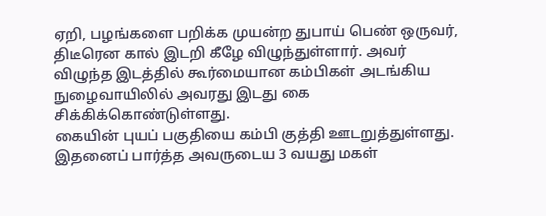ஏறி, பழங்களை பறிக்க முயன்ற துபாய் பெண் ஒருவர், திடீரென கால் இடறி கீழே விழுந்துள்ளார். அவர் விழுந்த இடத்தில் கூர்மையான கம்பிகள் அடங்கிய நுழைவாயிலில் அவரது இடது கை சிக்கிக்கொண்டுள்ளது.
கையின் புயப் பகுதியை கம்பி குத்தி ஊடறுத்துள்ளது. இதனைப் பார்த்த அவருடைய 3 வயது மகள்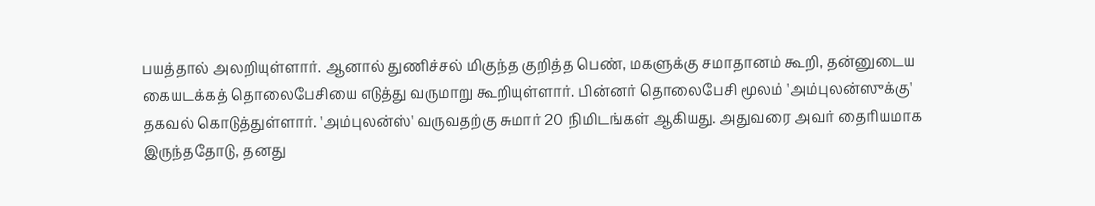பயத்தால் அலறியுள்ளார். ஆனால் துணிச்சல் மிகுந்த குறித்த பெண், மகளுக்கு சமாதானம் கூறி, தன்னுடைய கையடக்கத் தொலைபேசியை எடுத்து வருமாறு கூறியுள்ளார். பின்னர் தொலைபேசி மூலம் 'அம்புலன்ஸுக்கு' தகவல் கொடுத்துள்ளார். 'அம்புலன்ஸ்' வருவதற்கு சுமார் 20 நிமிடங்கள் ஆகியது. அதுவரை அவர் தைரியமாக இருந்ததோடு, தனது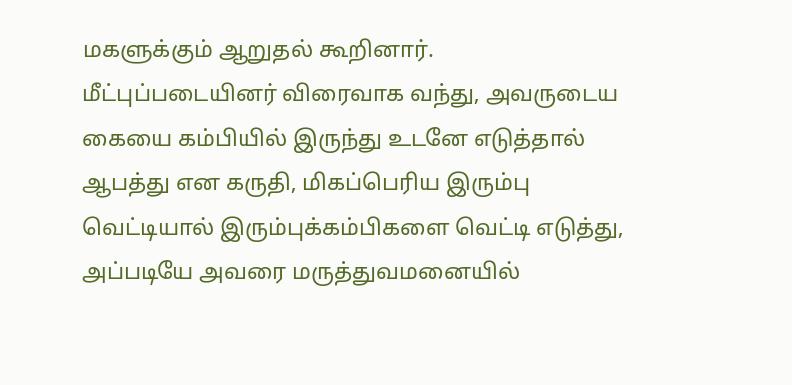மகளுக்கும் ஆறுதல் கூறினார்.
மீட்புப்படையினர் விரைவாக வந்து, அவருடைய கையை கம்பியில் இருந்து உடனே எடுத்தால் ஆபத்து என கருதி, மிகப்பெரிய இரும்பு வெட்டியால் இரும்புக்கம்பிகளை வெட்டி எடுத்து, அப்படியே அவரை மருத்துவமனையில்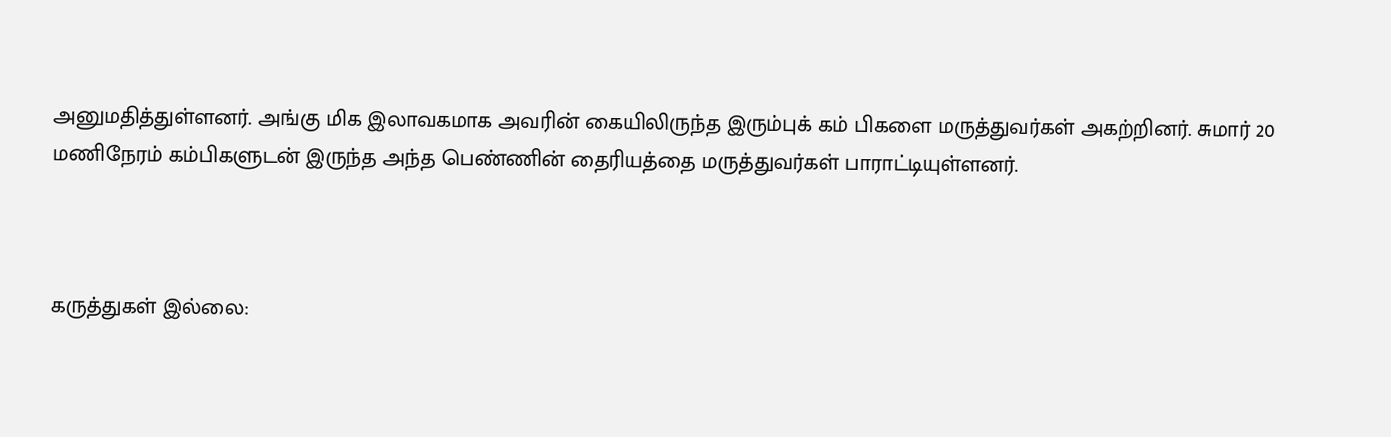அனுமதித்துள்ளனர். அங்கு மிக இலாவகமாக அவரின் கையிலிருந்த இரும்புக் கம் பிகளை மருத்துவர்கள் அகற்றினர். சுமார் 20 மணிநேரம் கம்பிகளுடன் இருந்த அந்த பெண்ணின் தைரியத்தை மருத்துவர்கள் பாராட்டியுள்ளனர்.



கருத்துகள் இல்லை: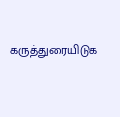கருத்துரையிடுக